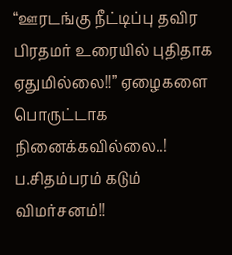“ஊரடங்கு நீட்டிப்பு தவிர பிரதமர் உரையில் புதிதாக ஏதுமில்லை!!” ஏழைகளை பொருட்டாக நினைக்கவில்லை..! ப.சிதம்பரம் கடும் விமர்சனம்!!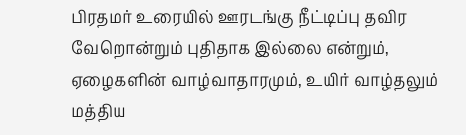பிரதமர் உரையில் ஊரடங்கு நீட்டிப்பு தவிர வேறொன்றும் புதிதாக இல்லை என்றும், ஏழைகளின் வாழ்வாதாரமும், உயிர் வாழ்தலும் மத்திய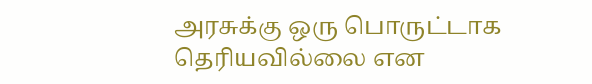அரசுக்கு ஒரு பொருட்டாக தெரியவில்லை என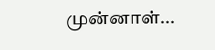முன்னாள்...